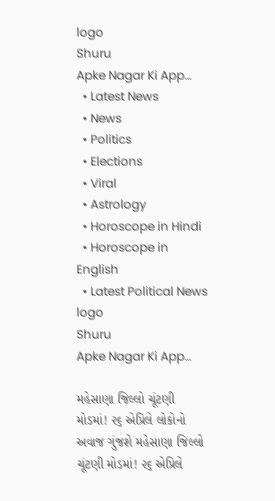logo
Shuru
Apke Nagar Ki App…
  • Latest News
  • News
  • Politics
  • Elections
  • Viral
  • Astrology
  • Horoscope in Hindi
  • Horoscope in English
  • Latest Political News
logo
Shuru
Apke Nagar Ki App…

મહેસાણા જિલ્લો ચૂંટણી મોડમાં! ૨૬ એપ્રિલે લોકોનો અવાજ ગુંજશે મહેસાણા જિલ્લો ચૂંટણી મોડમાં! ૨૬ એપ્રિલે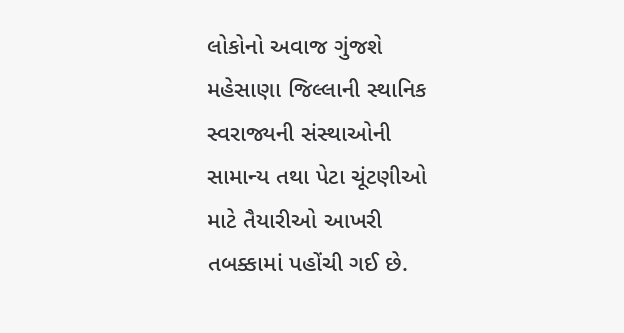લોકોનો અવાજ ગુંજશે મહેસાણા જિલ્લાની સ્થાનિક સ્વરાજ્યની સંસ્થાઓની સામાન્ય તથા પેટા ચૂંટણીઓ માટે તૈયારીઓ આખરી તબક્કામાં પહોંચી ગઈ છે.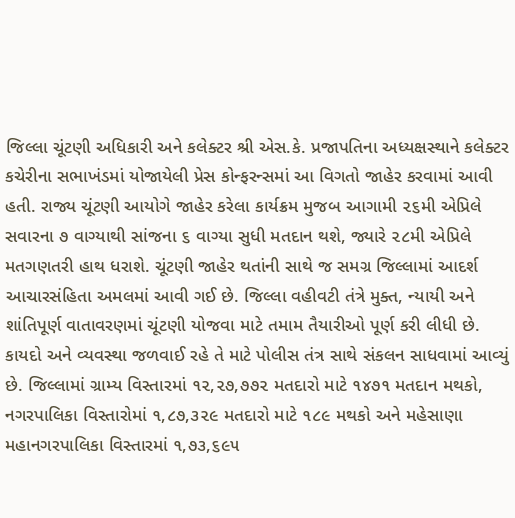જિલ્લા ચૂંટણી અધિકારી અને કલેક્ટર શ્રી એસ.કે. પ્રજાપતિના અધ્યક્ષસ્થાને કલેક્ટર કચેરીના સભાખંડમાં યોજાયેલી પ્રેસ કોન્ફરન્સમાં આ વિગતો જાહેર કરવામાં આવી હતી. રાજ્ય ચૂંટણી આયોગે જાહેર કરેલા કાર્યક્રમ મુજબ આગામી ૨૬મી એપ્રિલે સવારના ૭ વાગ્યાથી સાંજના ૬ વાગ્યા સુધી મતદાન થશે, જ્યારે ૨૮મી એપ્રિલે મતગણતરી હાથ ધરાશે. ચૂંટણી જાહેર થતાંની સાથે જ સમગ્ર જિલ્લામાં આદર્શ આચારસંહિતા અમલમાં આવી ગઈ છે. જિલ્લા વહીવટી તંત્રે મુક્ત, ન્યાયી અને શાંતિપૂર્ણ વાતાવરણમાં ચૂંટણી યોજવા માટે તમામ તૈયારીઓ પૂર્ણ કરી લીધી છે. કાયદો અને વ્યવસ્થા જળવાઈ રહે તે માટે પોલીસ તંત્ર સાથે સંકલન સાધવામાં આવ્યું છે. જિલ્લામાં ગ્રામ્ય વિસ્તારમાં ૧૨,૨૭,૭૭૨ મતદારો માટે ૧૪૭૧ મતદાન મથકો, નગરપાલિકા વિસ્તારોમાં ૧,૮૭,૩૨૯ મતદારો માટે ૧૮૯ મથકો અને મહેસાણા મહાનગરપાલિકા વિસ્તારમાં ૧,૭૩,૬૯૫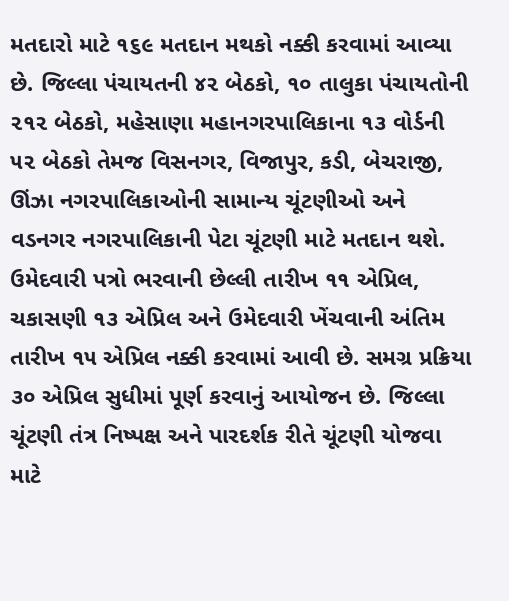મતદારો માટે ૧૬૯ મતદાન મથકો નક્કી કરવામાં આવ્યા છે. જિલ્લા પંચાયતની ૪૨ બેઠકો, ૧૦ તાલુકા પંચાયતોની ૨૧૨ બેઠકો, મહેસાણા મહાનગરપાલિકાના ૧૩ વોર્ડની ૫૨ બેઠકો તેમજ વિસનગર, વિજાપુર, કડી, બેચરાજી, ઊંઝા નગરપાલિકાઓની સામાન્ય ચૂંટણીઓ અને વડનગર નગરપાલિકાની પેટા ચૂંટણી માટે મતદાન થશે. ઉમેદવારી પત્રો ભરવાની છેલ્લી તારીખ ૧૧ એપ્રિલ, ચકાસણી ૧૩ એપ્રિલ અને ઉમેદવારી ખેંચવાની અંતિમ તારીખ ૧૫ એપ્રિલ નક્કી કરવામાં આવી છે. સમગ્ર પ્રક્રિયા ૩૦ એપ્રિલ સુધીમાં પૂર્ણ કરવાનું આયોજન છે. જિલ્લા ચૂંટણી તંત્ર નિષ્પક્ષ અને પારદર્શક રીતે ચૂંટણી યોજવા માટે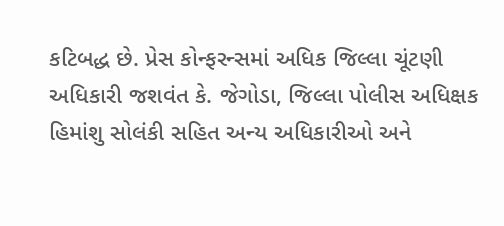કટિબદ્ધ છે. પ્રેસ કોન્ફરન્સમાં અધિક જિલ્લા ચૂંટણી અધિકારી જશવંત કે. જેગોડા, જિલ્લા પોલીસ અધિક્ષક હિમાંશુ સોલંકી સહિત અન્ય અધિકારીઓ અને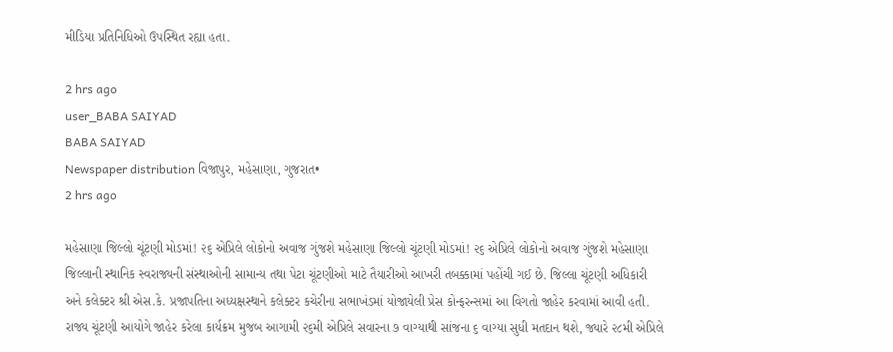મીડિયા પ્રતિનિધિઓ ઉપસ્થિત રહ્યા હતા.

2 hrs ago
user_BABA SAIYAD
BABA SAIYAD
Newspaper distribution વિજાપુર, મહેસાણા, ગુજરાત•
2 hrs ago

મહેસાણા જિલ્લો ચૂંટણી મોડમાં! ૨૬ એપ્રિલે લોકોનો અવાજ ગુંજશે મહેસાણા જિલ્લો ચૂંટણી મોડમાં! ૨૬ એપ્રિલે લોકોનો અવાજ ગુંજશે મહેસાણા જિલ્લાની સ્થાનિક સ્વરાજ્યની સંસ્થાઓની સામાન્ય તથા પેટા ચૂંટણીઓ માટે તૈયારીઓ આખરી તબક્કામાં પહોંચી ગઈ છે. જિલ્લા ચૂંટણી અધિકારી અને કલેક્ટર શ્રી એસ.કે. પ્રજાપતિના અધ્યક્ષસ્થાને કલેક્ટર કચેરીના સભાખંડમાં યોજાયેલી પ્રેસ કોન્ફરન્સમાં આ વિગતો જાહેર કરવામાં આવી હતી. રાજ્ય ચૂંટણી આયોગે જાહેર કરેલા કાર્યક્રમ મુજબ આગામી ૨૬મી એપ્રિલે સવારના ૭ વાગ્યાથી સાંજના ૬ વાગ્યા સુધી મતદાન થશે, જ્યારે ૨૮મી એપ્રિલે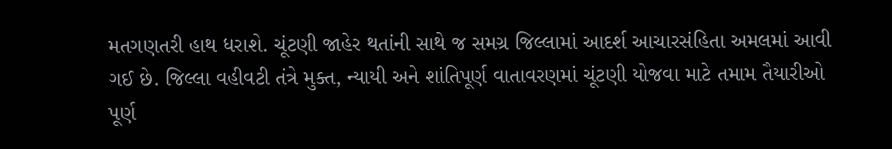મતગણતરી હાથ ધરાશે. ચૂંટણી જાહેર થતાંની સાથે જ સમગ્ર જિલ્લામાં આદર્શ આચારસંહિતા અમલમાં આવી ગઈ છે. જિલ્લા વહીવટી તંત્રે મુક્ત, ન્યાયી અને શાંતિપૂર્ણ વાતાવરણમાં ચૂંટણી યોજવા માટે તમામ તૈયારીઓ પૂર્ણ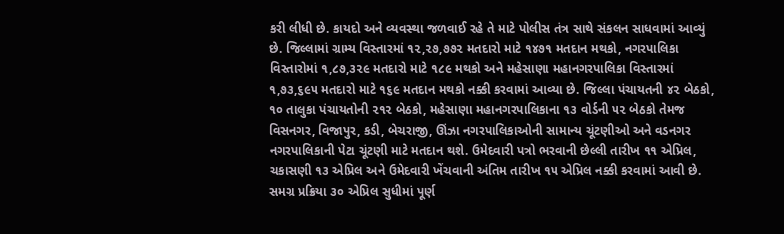કરી લીધી છે. કાયદો અને વ્યવસ્થા જળવાઈ રહે તે માટે પોલીસ તંત્ર સાથે સંકલન સાધવામાં આવ્યું છે. જિલ્લામાં ગ્રામ્ય વિસ્તારમાં ૧૨,૨૭,૭૭૨ મતદારો માટે ૧૪૭૧ મતદાન મથકો, નગરપાલિકા વિસ્તારોમાં ૧,૮૭,૩૨૯ મતદારો માટે ૧૮૯ મથકો અને મહેસાણા મહાનગરપાલિકા વિસ્તારમાં ૧,૭૩,૬૯૫ મતદારો માટે ૧૬૯ મતદાન મથકો નક્કી કરવામાં આવ્યા છે. જિલ્લા પંચાયતની ૪૨ બેઠકો, ૧૦ તાલુકા પંચાયતોની ૨૧૨ બેઠકો, મહેસાણા મહાનગરપાલિકાના ૧૩ વોર્ડની ૫૨ બેઠકો તેમજ વિસનગર, વિજાપુર, કડી, બેચરાજી, ઊંઝા નગરપાલિકાઓની સામાન્ય ચૂંટણીઓ અને વડનગર નગરપાલિકાની પેટા ચૂંટણી માટે મતદાન થશે. ઉમેદવારી પત્રો ભરવાની છેલ્લી તારીખ ૧૧ એપ્રિલ, ચકાસણી ૧૩ એપ્રિલ અને ઉમેદવારી ખેંચવાની અંતિમ તારીખ ૧૫ એપ્રિલ નક્કી કરવામાં આવી છે. સમગ્ર પ્રક્રિયા ૩૦ એપ્રિલ સુધીમાં પૂર્ણ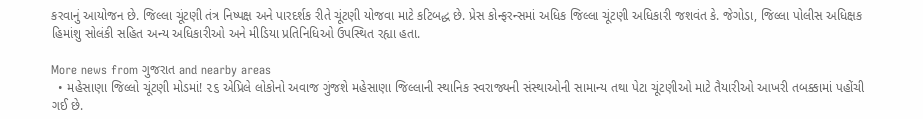કરવાનું આયોજન છે. જિલ્લા ચૂંટણી તંત્ર નિષ્પક્ષ અને પારદર્શક રીતે ચૂંટણી યોજવા માટે કટિબદ્ધ છે. પ્રેસ કોન્ફરન્સમાં અધિક જિલ્લા ચૂંટણી અધિકારી જશવંત કે. જેગોડા, જિલ્લા પોલીસ અધિક્ષક હિમાંશુ સોલંકી સહિત અન્ય અધિકારીઓ અને મીડિયા પ્રતિનિધિઓ ઉપસ્થિત રહ્યા હતા.

More news from ગુજરાત and nearby areas
  • મહેસાણા જિલ્લો ચૂંટણી મોડમાં! ૨૬ એપ્રિલે લોકોનો અવાજ ગુંજશે મહેસાણા જિલ્લાની સ્થાનિક સ્વરાજ્યની સંસ્થાઓની સામાન્ય તથા પેટા ચૂંટણીઓ માટે તૈયારીઓ આખરી તબક્કામાં પહોંચી ગઈ છે.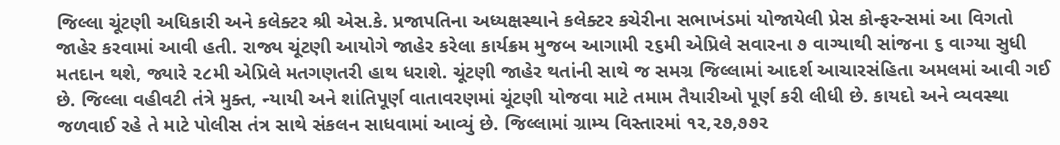જિલ્લા ચૂંટણી અધિકારી અને કલેક્ટર શ્રી એસ.કે. પ્રજાપતિના અધ્યક્ષસ્થાને કલેક્ટર કચેરીના સભાખંડમાં યોજાયેલી પ્રેસ કોન્ફરન્સમાં આ વિગતો જાહેર કરવામાં આવી હતી. રાજ્ય ચૂંટણી આયોગે જાહેર કરેલા કાર્યક્રમ મુજબ આગામી ૨૬મી એપ્રિલે સવારના ૭ વાગ્યાથી સાંજના ૬ વાગ્યા સુધી મતદાન થશે, જ્યારે ૨૮મી એપ્રિલે મતગણતરી હાથ ધરાશે. ચૂંટણી જાહેર થતાંની સાથે જ સમગ્ર જિલ્લામાં આદર્શ આચારસંહિતા અમલમાં આવી ગઈ છે. જિલ્લા વહીવટી તંત્રે મુક્ત, ન્યાયી અને શાંતિપૂર્ણ વાતાવરણમાં ચૂંટણી યોજવા માટે તમામ તૈયારીઓ પૂર્ણ કરી લીધી છે. કાયદો અને વ્યવસ્થા જળવાઈ રહે તે માટે પોલીસ તંત્ર સાથે સંકલન સાધવામાં આવ્યું છે. જિલ્લામાં ગ્રામ્ય વિસ્તારમાં ૧૨,૨૭,૭૭૨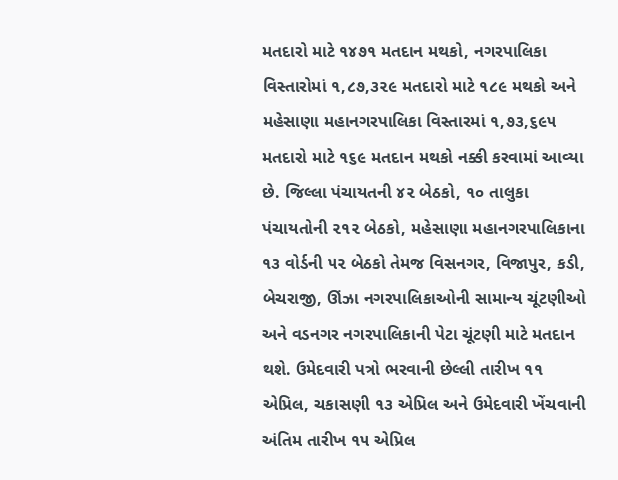મતદારો માટે ૧૪૭૧ મતદાન મથકો, નગરપાલિકા વિસ્તારોમાં ૧,૮૭,૩૨૯ મતદારો માટે ૧૮૯ મથકો અને મહેસાણા મહાનગરપાલિકા વિસ્તારમાં ૧,૭૩,૬૯૫ મતદારો માટે ૧૬૯ મતદાન મથકો નક્કી કરવામાં આવ્યા છે. જિલ્લા પંચાયતની ૪૨ બેઠકો, ૧૦ તાલુકા પંચાયતોની ૨૧૨ બેઠકો, મહેસાણા મહાનગરપાલિકાના ૧૩ વોર્ડની ૫૨ બેઠકો તેમજ વિસનગર, વિજાપુર, કડી, બેચરાજી, ઊંઝા નગરપાલિકાઓની સામાન્ય ચૂંટણીઓ અને વડનગર નગરપાલિકાની પેટા ચૂંટણી માટે મતદાન થશે. ઉમેદવારી પત્રો ભરવાની છેલ્લી તારીખ ૧૧ એપ્રિલ, ચકાસણી ૧૩ એપ્રિલ અને ઉમેદવારી ખેંચવાની અંતિમ તારીખ ૧૫ એપ્રિલ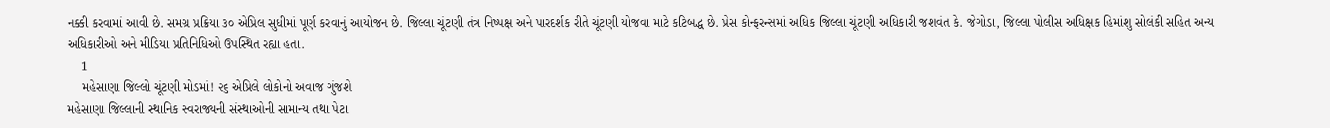નક્કી કરવામાં આવી છે. સમગ્ર પ્રક્રિયા ૩૦ એપ્રિલ સુધીમાં પૂર્ણ કરવાનું આયોજન છે. જિલ્લા ચૂંટણી તંત્ર નિષ્પક્ષ અને પારદર્શક રીતે ચૂંટણી યોજવા માટે કટિબદ્ધ છે. પ્રેસ કોન્ફરન્સમાં અધિક જિલ્લા ચૂંટણી અધિકારી જશવંત કે. જેગોડા, જિલ્લા પોલીસ અધિક્ષક હિમાંશુ સોલંકી સહિત અન્ય અધિકારીઓ અને મીડિયા પ્રતિનિધિઓ ઉપસ્થિત રહ્યા હતા.
    1
    મહેસાણા જિલ્લો ચૂંટણી મોડમાં! ૨૬ એપ્રિલે લોકોનો અવાજ ગુંજશે
મહેસાણા જિલ્લાની સ્થાનિક સ્વરાજ્યની સંસ્થાઓની સામાન્ય તથા પેટા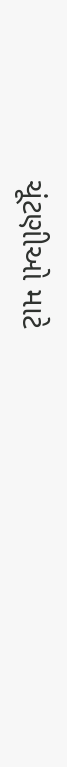ચૂંટણીઓ માટે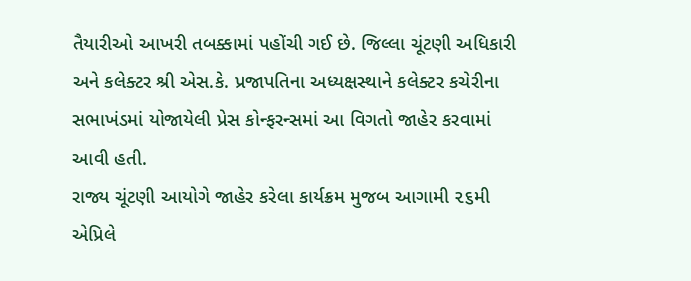તૈયારીઓ આખરી તબક્કામાં પહોંચી ગઈ છે. જિલ્લા ચૂંટણી અધિકારી અને કલેક્ટર શ્રી એસ.કે. પ્રજાપતિના અધ્યક્ષસ્થાને કલેક્ટર કચેરીના સભાખંડમાં યોજાયેલી પ્રેસ કોન્ફરન્સમાં આ વિગતો જાહેર કરવામાં આવી હતી.
રાજ્ય ચૂંટણી આયોગે જાહેર કરેલા કાર્યક્રમ મુજબ આગામી ૨૬મી એપ્રિલે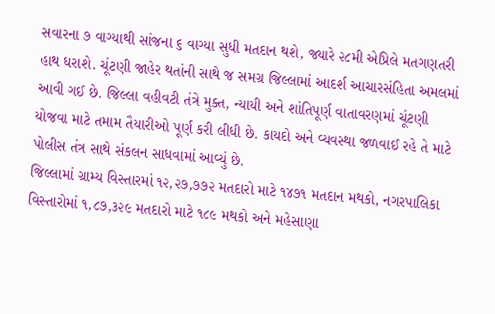સવારના ૭ વાગ્યાથી સાંજના ૬ વાગ્યા સુધી મતદાન થશે, જ્યારે ૨૮મી એપ્રિલે મતગણતરી હાથ ધરાશે. ચૂંટણી જાહેર થતાંની સાથે જ સમગ્ર જિલ્લામાં આદર્શ આચારસંહિતા અમલમાં આવી ગઈ છે. જિલ્લા વહીવટી તંત્રે મુક્ત, ન્યાયી અને શાંતિપૂર્ણ વાતાવરણમાં ચૂંટણી યોજવા માટે તમામ તૈયારીઓ પૂર્ણ કરી લીધી છે. કાયદો અને વ્યવસ્થા જળવાઈ રહે તે માટે પોલીસ તંત્ર સાથે સંકલન સાધવામાં આવ્યું છે.
જિલ્લામાં ગ્રામ્ય વિસ્તારમાં ૧૨,૨૭,૭૭૨ મતદારો માટે ૧૪૭૧ મતદાન મથકો, નગરપાલિકા વિસ્તારોમાં ૧,૮૭,૩૨૯ મતદારો માટે ૧૮૯ મથકો અને મહેસાણા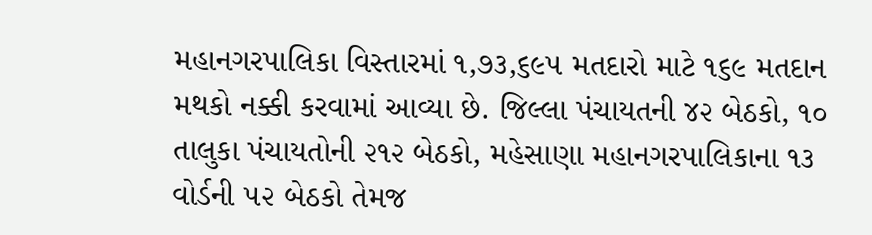મહાનગરપાલિકા વિસ્તારમાં ૧,૭૩,૬૯૫ મતદારો માટે ૧૬૯ મતદાન મથકો નક્કી કરવામાં આવ્યા છે. જિલ્લા પંચાયતની ૪૨ બેઠકો, ૧૦ તાલુકા પંચાયતોની ૨૧૨ બેઠકો, મહેસાણા મહાનગરપાલિકાના ૧૩ વોર્ડની ૫૨ બેઠકો તેમજ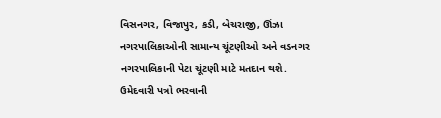વિસનગર, વિજાપુર, કડી, બેચરાજી, ઊંઝા નગરપાલિકાઓની સામાન્ય ચૂંટણીઓ અને વડનગર નગરપાલિકાની પેટા ચૂંટણી માટે મતદાન થશે.
ઉમેદવારી પત્રો ભરવાની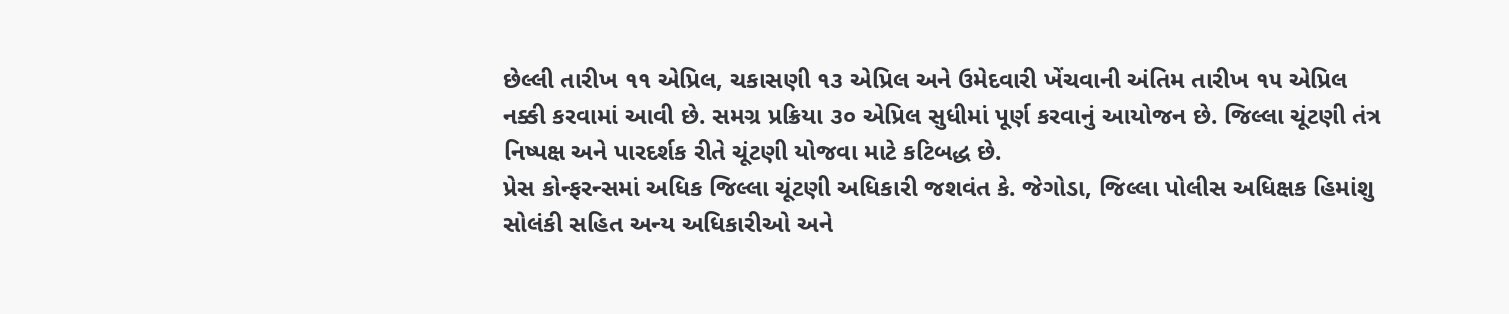છેલ્લી તારીખ ૧૧ એપ્રિલ, ચકાસણી ૧૩ એપ્રિલ અને ઉમેદવારી ખેંચવાની અંતિમ તારીખ ૧૫ એપ્રિલ નક્કી કરવામાં આવી છે. સમગ્ર પ્રક્રિયા ૩૦ એપ્રિલ સુધીમાં પૂર્ણ કરવાનું આયોજન છે. જિલ્લા ચૂંટણી તંત્ર નિષ્પક્ષ અને પારદર્શક રીતે ચૂંટણી યોજવા માટે કટિબદ્ધ છે.
પ્રેસ કોન્ફરન્સમાં અધિક જિલ્લા ચૂંટણી અધિકારી જશવંત કે. જેગોડા, જિલ્લા પોલીસ અધિક્ષક હિમાંશુ સોલંકી સહિત અન્ય અધિકારીઓ અને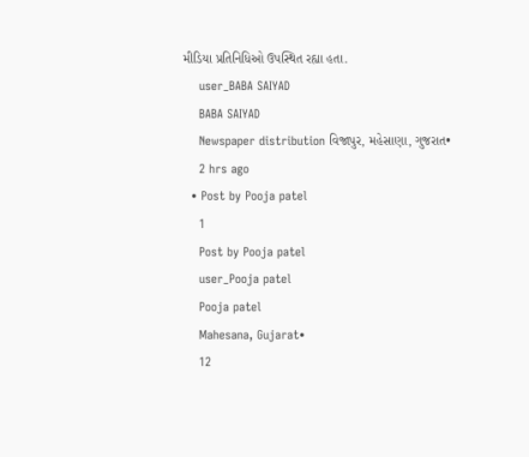મીડિયા પ્રતિનિધિઓ ઉપસ્થિત રહ્યા હતા.
    user_BABA SAIYAD
    BABA SAIYAD
    Newspaper distribution વિજાપુર, મહેસાણા, ગુજરાત•
    2 hrs ago
  • Post by Pooja patel
    1
    Post by Pooja patel
    user_Pooja patel
    Pooja patel
    Mahesana, Gujarat•
    12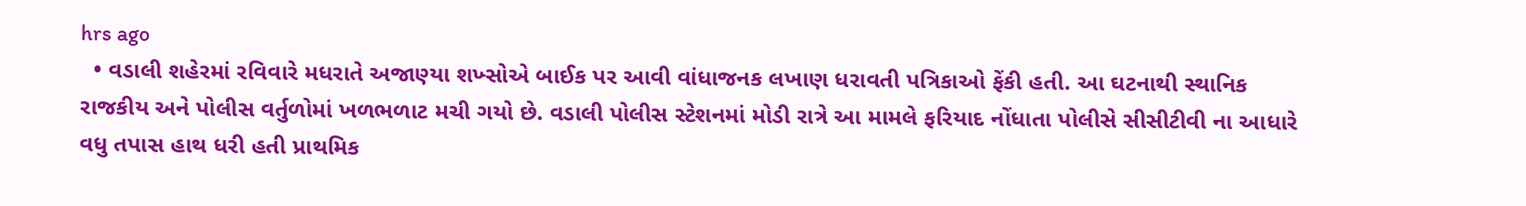hrs ago
  • વડાલી શહેરમાં રવિવારે મધરાતે અજાણ્યા શખ્સોએ બાઈક પર આવી વાંધાજનક લખાણ ધરાવતી પત્રિકાઓ ફેંકી હતી. આ ઘટનાથી સ્થાનિક રાજકીય અને પોલીસ વર્તુળોમાં ખળભળાટ મચી ગયો છે. વડાલી પોલીસ સ્ટેશનમાં મોડી રાત્રે આ મામલે ફરિયાદ નોંધાતા પોલીસે સીસીટીવી ના આધારે વધુ તપાસ હાથ ધરી હતી પ્રાથમિક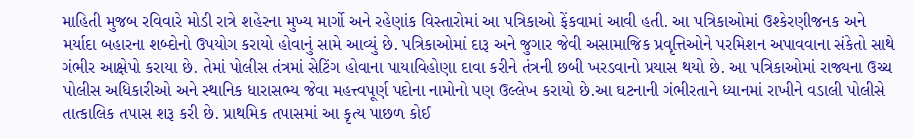માહિતી મુજબ રવિવારે મોડી રાત્રે શહેરના મુખ્ય માર્ગો અને રહેણાંક વિસ્તારોમાં આ પત્રિકાઓ ફેંકવામાં આવી હતી. આ પત્રિકાઓમાં ઉશ્કેરણીજનક અને મર્યાદા બહારના શબ્દોનો ઉપયોગ કરાયો હોવાનું સામે આવ્યું છે. પત્રિકાઓમાં દારૂ અને જુગાર જેવી અસામાજિક પ્રવૃત્તિઓને પરમિશન અપાવવાના સંકેતો સાથે ગંભીર આક્ષેપો કરાયા છે. તેમાં પોલીસ તંત્રમાં સેટિંગ હોવાના પાયાવિહોણા દાવા કરીને તંત્રની છબી ખરડવાનો પ્રયાસ થયો છે. આ પત્રિકાઓમાં રાજ્યના ઉચ્ચ પોલીસ અધિકારીઓ અને સ્થાનિક ધારાસભ્ય જેવા મહત્ત્વપૂર્ણ પદોના નામોનો પણ ઉલ્લેખ કરાયો છે.આ ઘટનાની ગંભીરતાને ધ્યાનમાં રાખીને વડાલી પોલીસે તાત્કાલિક તપાસ શરૂ કરી છે. પ્રાથમિક તપાસમાં આ કૃત્ય પાછળ કોઈ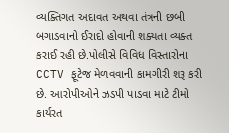વ્યક્તિગત અદાવત અથવા તંત્રની છબી બગાડવાનો ઈરાદો હોવાની શક્યતા વ્યક્ત કરાઈ રહી છે.પોલીસે વિવિધ વિસ્તારોના CCTV ફૂટેજ મેળવવાની કામગીરી શરૂ કરી છે. આરોપીઓને ઝડપી પાડવા માટે ટીમો કાર્યરત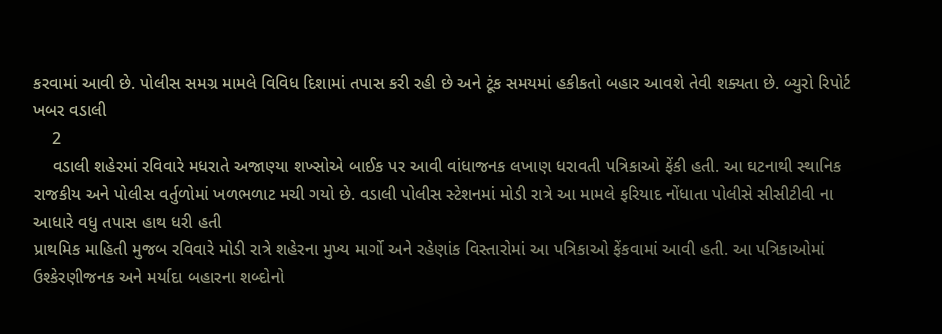કરવામાં આવી છે. પોલીસ સમગ્ર મામલે વિવિધ દિશામાં તપાસ કરી રહી છે અને ટૂંક સમયમાં હકીકતો બહાર આવશે તેવી શક્યતા છે. બ્યુરો રિપોર્ટ ખબર વડાલી
    2
    વડાલી શહેરમાં રવિવારે મધરાતે અજાણ્યા શખ્સોએ બાઈક પર આવી વાંધાજનક લખાણ ધરાવતી પત્રિકાઓ ફેંકી હતી. આ ઘટનાથી સ્થાનિક રાજકીય અને પોલીસ વર્તુળોમાં ખળભળાટ મચી ગયો છે. વડાલી પોલીસ સ્ટેશનમાં મોડી રાત્રે આ મામલે ફરિયાદ નોંધાતા પોલીસે સીસીટીવી ના આધારે વધુ તપાસ હાથ ધરી હતી
પ્રાથમિક માહિતી મુજબ રવિવારે મોડી રાત્રે શહેરના મુખ્ય માર્ગો અને રહેણાંક વિસ્તારોમાં આ પત્રિકાઓ ફેંકવામાં આવી હતી. આ પત્રિકાઓમાં ઉશ્કેરણીજનક અને મર્યાદા બહારના શબ્દોનો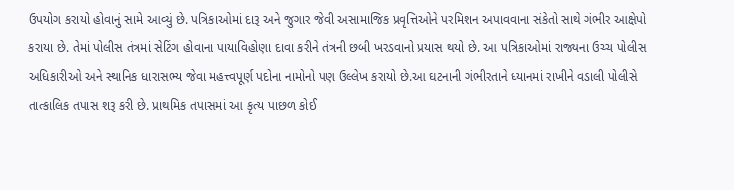ઉપયોગ કરાયો હોવાનું સામે આવ્યું છે. પત્રિકાઓમાં દારૂ અને જુગાર જેવી અસામાજિક પ્રવૃત્તિઓને પરમિશન અપાવવાના સંકેતો સાથે ગંભીર આક્ષેપો કરાયા છે. તેમાં પોલીસ તંત્રમાં સેટિંગ હોવાના પાયાવિહોણા દાવા કરીને તંત્રની છબી ખરડવાનો પ્રયાસ થયો છે. આ પત્રિકાઓમાં રાજ્યના ઉચ્ચ પોલીસ અધિકારીઓ અને સ્થાનિક ધારાસભ્ય જેવા મહત્ત્વપૂર્ણ પદોના નામોનો પણ ઉલ્લેખ કરાયો છે.આ ઘટનાની ગંભીરતાને ધ્યાનમાં રાખીને વડાલી પોલીસે તાત્કાલિક તપાસ શરૂ કરી છે. પ્રાથમિક તપાસમાં આ કૃત્ય પાછળ કોઈ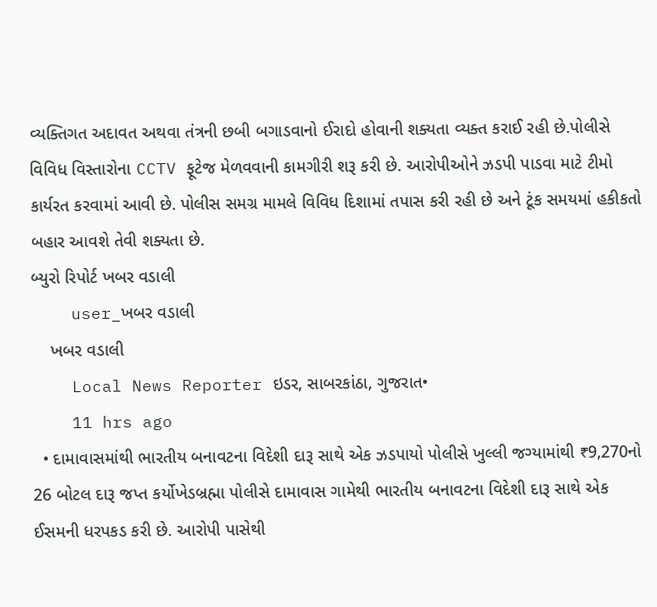વ્યક્તિગત અદાવત અથવા તંત્રની છબી બગાડવાનો ઈરાદો હોવાની શક્યતા વ્યક્ત કરાઈ રહી છે.પોલીસે વિવિધ વિસ્તારોના CCTV ફૂટેજ મેળવવાની કામગીરી શરૂ કરી છે. આરોપીઓને ઝડપી પાડવા માટે ટીમો કાર્યરત કરવામાં આવી છે. પોલીસ સમગ્ર મામલે વિવિધ દિશામાં તપાસ કરી રહી છે અને ટૂંક સમયમાં હકીકતો બહાર આવશે તેવી શક્યતા છે.
બ્યુરો રિપોર્ટ ખબર વડાલી
    user_ખબર વડાલી
    ખબર વડાલી
    Local News Reporter ઇડર, સાબરકાંઠા, ગુજરાત•
    11 hrs ago
  • દામાવાસમાંથી ભારતીય બનાવટના વિદેશી દારૂ સાથે એક ઝડપાયો પોલીસે ખુલ્લી જગ્યામાંથી ₹9,270નો 26 બોટલ દારૂ જપ્ત કર્યોખેડબ્રહ્મા પોલીસે દામાવાસ ગામેથી ભારતીય બનાવટના વિદેશી દારૂ સાથે એક ઈસમની ધરપકડ કરી છે. આરોપી પાસેથી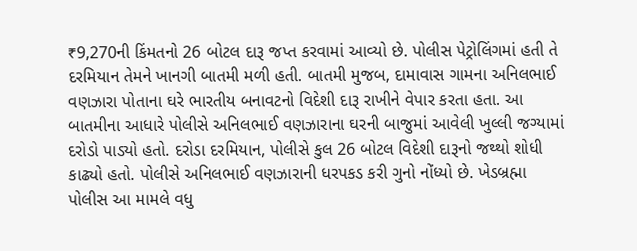₹9,270ની કિંમતનો 26 બોટલ દારૂ જપ્ત કરવામાં આવ્યો છે. પોલીસ પેટ્રોલિંગમાં હતી તે દરમિયાન તેમને ખાનગી બાતમી મળી હતી. બાતમી મુજબ, દામાવાસ ગામના અનિલભાઈ વણઝારા પોતાના ઘરે ભારતીય બનાવટનો વિદેશી દારૂ રાખીને વેપાર કરતા હતા. આ બાતમીના આધારે પોલીસે અનિલભાઈ વણઝારાના ઘરની બાજુમાં આવેલી ખુલ્લી જગ્યામાં દરોડો પાડ્યો હતો. દરોડા દરમિયાન, પોલીસે કુલ 26 બોટલ વિદેશી દારૂનો જથ્થો શોધી કાઢ્યો હતો. પોલીસે અનિલભાઈ વણઝારાની ધરપકડ કરી ગુનો નોંધ્યો છે. ખેડબ્રહ્મા પોલીસ આ મામલે વધુ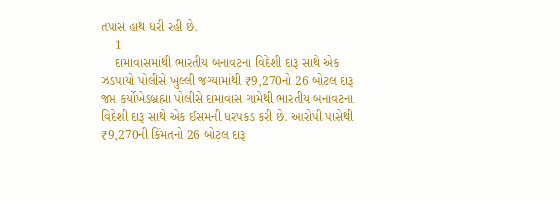તપાસ હાથ ધરી રહી છે.
    1
    દામાવાસમાંથી ભારતીય બનાવટના વિદેશી દારૂ સાથે એક ઝડપાયો પોલીસે ખુલ્લી જગ્યામાંથી ₹9,270નો 26 બોટલ દારૂ જપ્ત કર્યોખેડબ્રહ્મા પોલીસે દામાવાસ ગામેથી ભારતીય બનાવટના વિદેશી દારૂ સાથે એક ઈસમની ધરપકડ કરી છે. આરોપી પાસેથી ₹9,270ની કિંમતનો 26 બોટલ દારૂ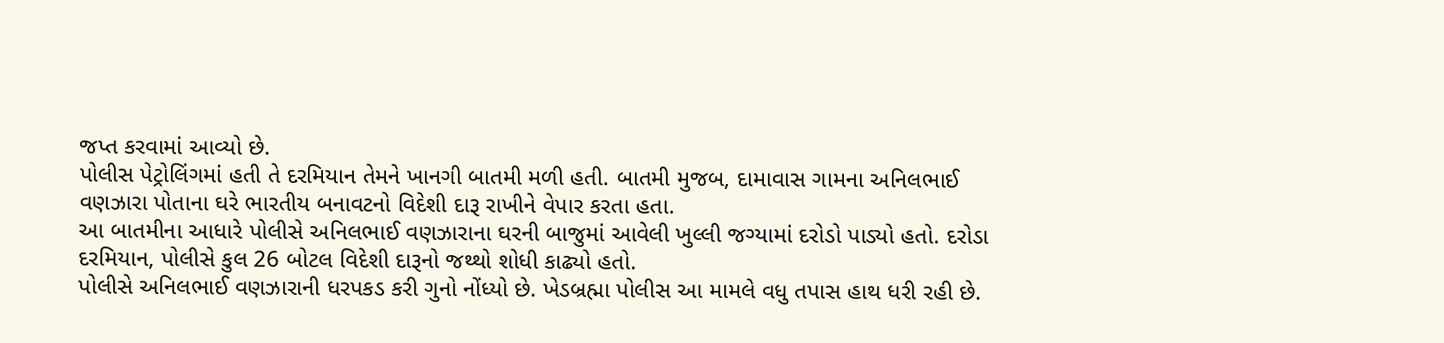જપ્ત કરવામાં આવ્યો છે.
પોલીસ પેટ્રોલિંગમાં હતી તે દરમિયાન તેમને ખાનગી બાતમી મળી હતી. બાતમી મુજબ, દામાવાસ ગામના અનિલભાઈ વણઝારા પોતાના ઘરે ભારતીય બનાવટનો વિદેશી દારૂ રાખીને વેપાર કરતા હતા.
આ બાતમીના આધારે પોલીસે અનિલભાઈ વણઝારાના ઘરની બાજુમાં આવેલી ખુલ્લી જગ્યામાં દરોડો પાડ્યો હતો. દરોડા દરમિયાન, પોલીસે કુલ 26 બોટલ વિદેશી દારૂનો જથ્થો શોધી કાઢ્યો હતો.
પોલીસે અનિલભાઈ વણઝારાની ધરપકડ કરી ગુનો નોંધ્યો છે. ખેડબ્રહ્મા પોલીસ આ મામલે વધુ તપાસ હાથ ધરી રહી છે.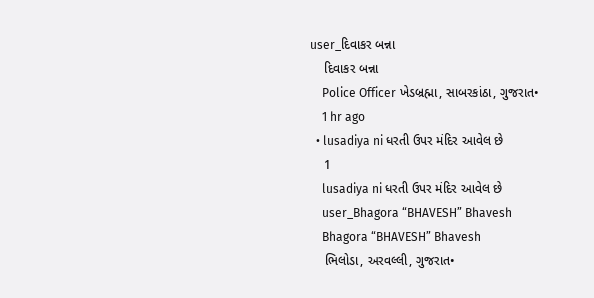user_દિવાકર બન્ના
    દિવાકર બન્ના
    Police Officer ખેડબ્રહ્મા, સાબરકાંઠા, ગુજરાત•
    1 hr ago
  • lusadiya ni ધરતી ઉપર મંદિર આવેલ છે
    1
    lusadiya ni ધરતી ઉપર મંદિર આવેલ છે
    user_Bhagora “BHAVESH” Bhavesh
    Bhagora “BHAVESH” Bhavesh
    ભિલોડા, અરવલ્લી, ગુજરાત•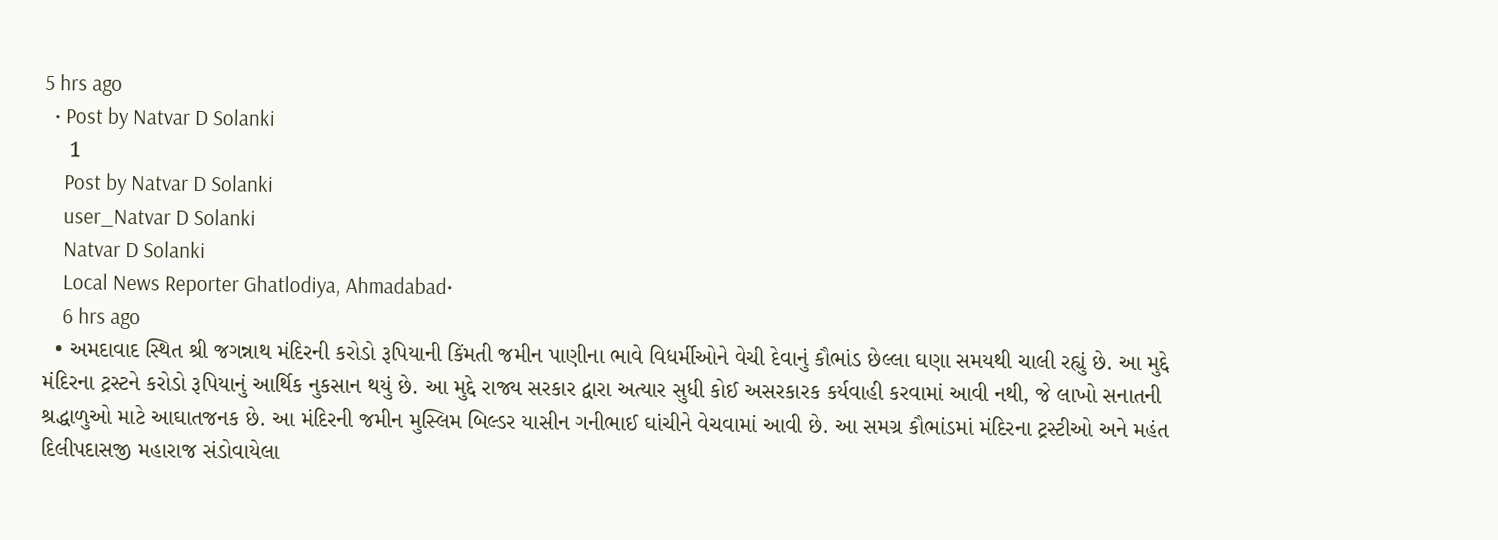5 hrs ago
  • Post by Natvar D Solanki
    1
    Post by Natvar D Solanki
    user_Natvar D Solanki
    Natvar D Solanki
    Local News Reporter Ghatlodiya, Ahmadabad•
    6 hrs ago
  • અમદાવાદ સ્થિત શ્રી જગન્નાથ મંદિરની કરોડો રૂપિયાની કિંમતી જમીન પાણીના ભાવે વિધર્મીઓને વેચી દેવાનું કૌભાંડ છેલ્લા ઘણા સમયથી ચાલી રહ્યું છે. આ મુદ્દે મંદિરના ટ્રસ્ટને કરોડો રૂપિયાનું આર્થિક નુકસાન થયું છે. આ મુદ્દે રાજ્ય સરકાર દ્વારા અત્યાર સુધી કોઈ અસરકારક કર્યવાહી કરવામાં આવી નથી, જે લાખો સનાતની શ્રદ્ધાળુઓ માટે આઘાતજનક છે. આ મંદિરની જમીન મુસ્લિમ બિલ્ડર યાસીન ગનીભાઈ ઘાંચીને વેચવામાં આવી છે. આ સમગ્ર કૌભાંડમાં મંદિરના ટ્રસ્ટીઓ અને મહંત દિલીપદાસજી મહારાજ સંડોવાયેલા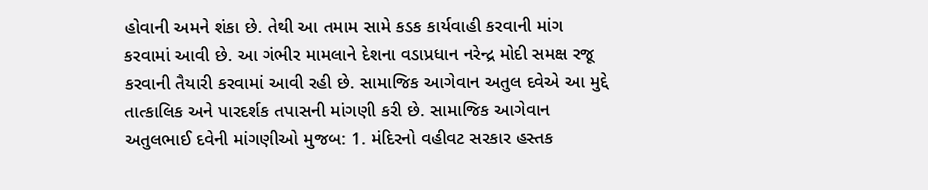હોવાની અમને શંકા છે. તેથી આ તમામ સામે કડક કાર્યવાહી કરવાની માંગ કરવામાં આવી છે. આ ગંભીર મામલાને દેશના વડાપ્રધાન નરેન્દ્ર મોદી સમક્ષ રજૂ કરવાની તૈયારી કરવામાં આવી રહી છે. સામાજિક આગેવાન અતુલ દવેએ આ મુદ્દે તાત્કાલિક અને પારદર્શક તપાસની માંગણી કરી છે. સામાજિક આગેવાન અતુલભાઈ દવેની માંગણીઓ મુજબ: 1. મંદિરનો વહીવટ સરકાર હસ્તક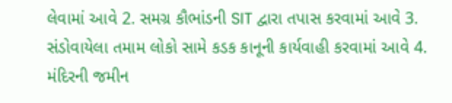લેવામાં આવે 2. સમગ્ર કૌભાંડની SIT દ્વારા તપાસ કરવામાં આવે 3. સંડોવાયેલા તમામ લોકો સામે કડક કાનૂની કાર્યવાહી કરવામાં આવે 4. મંદિરની જમીન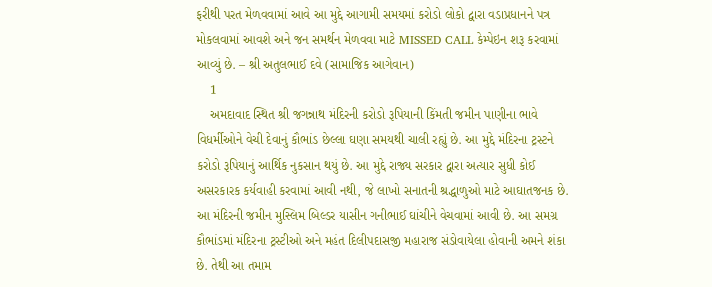ફરીથી પરત મેળવવામાં આવે આ મુદ્દે આગામી સમયમાં કરોડો લોકો દ્વારા વડાપ્રધાનને પત્ર મોકલવામાં આવશે અને જન સમર્થન મેળવવા માટે MISSED CALL કેમ્પેઇન શરૂ કરવામાં આવ્યું છે. – શ્રી અતુલભાઈ દવે (સામાજિક આગેવાન)
    1
    અમદાવાદ સ્થિત શ્રી જગન્નાથ મંદિરની કરોડો રૂપિયાની કિંમતી જમીન પાણીના ભાવે વિધર્મીઓને વેચી દેવાનું કૌભાંડ છેલ્લા ઘણા સમયથી ચાલી રહ્યું છે. આ મુદ્દે મંદિરના ટ્રસ્ટને કરોડો રૂપિયાનું આર્થિક નુકસાન થયું છે. આ મુદ્દે રાજ્ય સરકાર દ્વારા અત્યાર સુધી કોઈ અસરકારક કર્યવાહી કરવામાં આવી નથી, જે લાખો સનાતની શ્રદ્ધાળુઓ માટે આઘાતજનક છે.
આ મંદિરની જમીન મુસ્લિમ બિલ્ડર યાસીન ગનીભાઈ ઘાંચીને વેચવામાં આવી છે. આ સમગ્ર કૌભાંડમાં મંદિરના ટ્રસ્ટીઓ અને મહંત દિલીપદાસજી મહારાજ સંડોવાયેલા હોવાની અમને શંકા છે. તેથી આ તમામ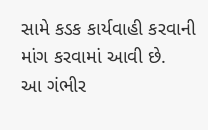સામે કડક કાર્યવાહી કરવાની માંગ કરવામાં આવી છે.
આ ગંભીર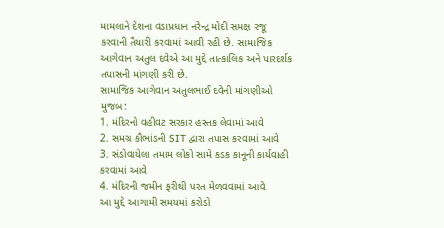મામલાને દેશના વડાપ્રધાન નરેન્દ્ર મોદી સમક્ષ રજૂ કરવાની તૈયારી કરવામાં આવી રહી છે. સામાજિક આગેવાન અતુલ દવેએ આ મુદ્દે તાત્કાલિક અને પારદર્શક તપાસની માંગણી કરી છે.
સામાજિક આગેવાન અતુલભાઈ દવેની માંગણીઓ મુજબ:
1. મંદિરનો વહીવટ સરકાર હસ્તક લેવામાં આવે
2. સમગ્ર કૌભાંડની SIT દ્વારા તપાસ કરવામાં આવે
3. સંડોવાયેલા તમામ લોકો સામે કડક કાનૂની કાર્યવાહી કરવામાં આવે
4. મંદિરની જમીન ફરીથી પરત મેળવવામાં આવે
આ મુદ્દે આગામી સમયમાં કરોડો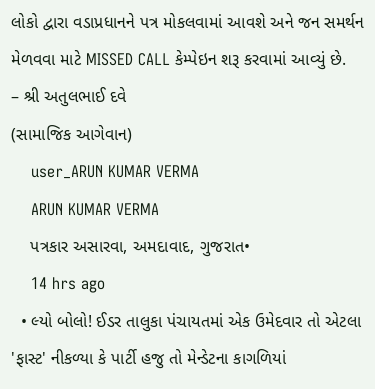લોકો દ્વારા વડાપ્રધાનને પત્ર મોકલવામાં આવશે અને જન સમર્થન મેળવવા માટે MISSED CALL કેમ્પેઇન શરૂ કરવામાં આવ્યું છે.
– શ્રી અતુલભાઈ દવે
(સામાજિક આગેવાન)
    user_ARUN KUMAR VERMA
    ARUN KUMAR VERMA
    પત્રકાર અસારવા, અમદાવાદ, ગુજરાત•
    14 hrs ago
  • લ્યો બોલો! ઈડર તાલુકા પંચાયતમાં એક ઉમેદવાર તો એટલા 'ફાસ્ટ' નીકળ્યા કે પાર્ટી હજુ તો મેન્ડેટના કાગળિયાં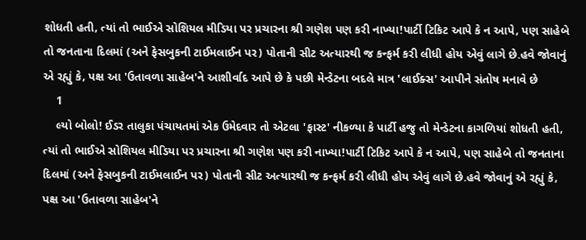શોધતી હતી, ત્યાં તો ભાઈએ સોશિયલ મીડિયા પર પ્રચારના શ્રી ગણેશ પણ કરી નાખ્યા!પાર્ટી ટિકિટ આપે કે ન આપે, પણ સાહેબે તો જનતાના દિલમાં (અને ફેસબુકની ટાઈમલાઈન પર) પોતાની સીટ અત્યારથી જ કન્ફર્મ કરી લીધી હોય એવું લાગે છે.હવે જોવાનું એ રહ્યું કે, પક્ષ આ 'ઉતાવળા સાહેબ'ને આશીર્વાદ આપે છે કે પછી મેન્ડેટના બદલે માત્ર 'લાઈક્સ' આપીને સંતોષ મનાવે છે
    1
    લ્યો બોલો! ઈડર તાલુકા પંચાયતમાં એક ઉમેદવાર તો એટલા 'ફાસ્ટ' નીકળ્યા કે પાર્ટી હજુ તો મેન્ડેટના કાગળિયાં શોધતી હતી, ત્યાં તો ભાઈએ સોશિયલ મીડિયા પર પ્રચારના શ્રી ગણેશ પણ કરી નાખ્યા!પાર્ટી ટિકિટ આપે કે ન આપે, પણ સાહેબે તો જનતાના દિલમાં (અને ફેસબુકની ટાઈમલાઈન પર) પોતાની સીટ અત્યારથી જ કન્ફર્મ કરી લીધી હોય એવું લાગે છે.હવે જોવાનું એ રહ્યું કે, પક્ષ આ 'ઉતાવળા સાહેબ'ને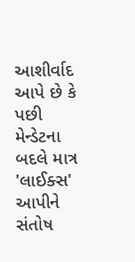આશીર્વાદ આપે છે કે પછી મેન્ડેટના બદલે માત્ર 'લાઈક્સ' આપીને સંતોષ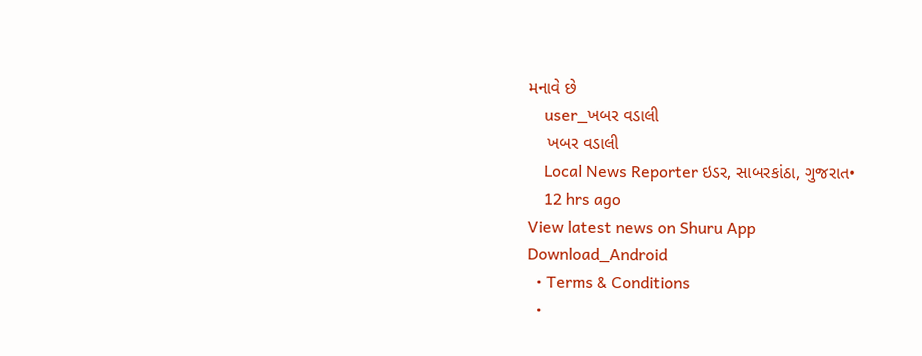મનાવે છે
    user_ખબર વડાલી
    ખબર વડાલી
    Local News Reporter ઇડર, સાબરકાંઠા, ગુજરાત•
    12 hrs ago
View latest news on Shuru App
Download_Android
  • Terms & Conditions
  •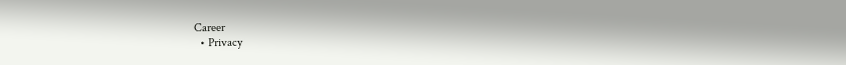Career
  • Privacy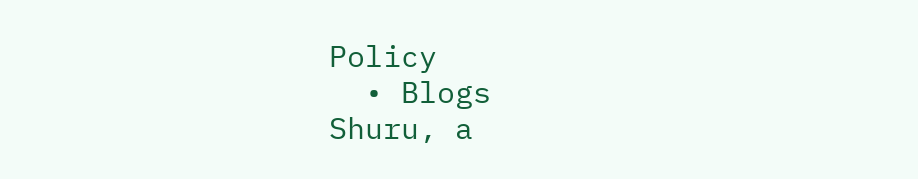Policy
  • Blogs
Shuru, a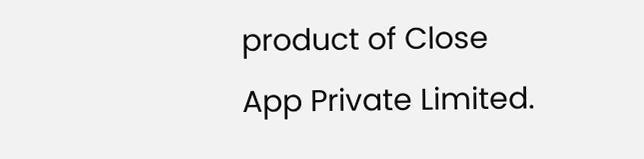product of Close App Private Limited.